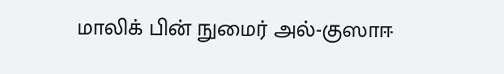மாலிக் பின் நுமைர் அல்-குஸாஈ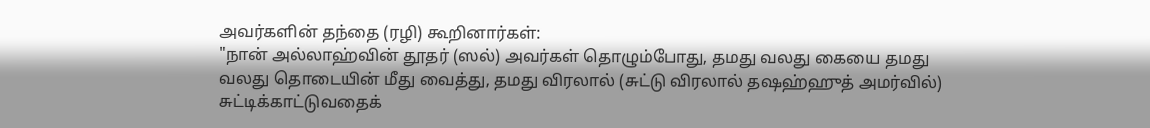அவர்களின் தந்தை (ரழி) கூறினார்கள்:
"நான் அல்லாஹ்வின் தூதர் (ஸல்) அவர்கள் தொழும்போது, தமது வலது கையை தமது வலது தொடையின் மீது வைத்து, தமது விரலால் (சுட்டு விரலால் தஷஹ்ஹுத் அமர்வில்) சுட்டிக்காட்டுவதைக்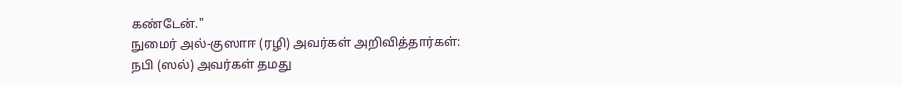கண்டேன்."
நுமைர் அல்-குஸாஈ (ரழி) அவர்கள் அறிவித்தார்கள்:
நபி (ஸல்) அவர்கள் தமது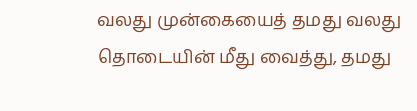வலது முன்கையைத் தமது வலது தொடையின் மீது வைத்து, தமது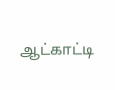ஆட்காட்டி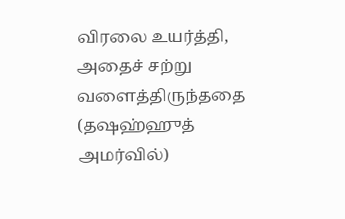விரலை உயர்த்தி, அதைச் சற்று வளைத்திருந்ததை (தஷஹ்ஹுத் அமர்வில்)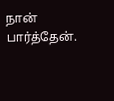நான் பார்த்தேன்.